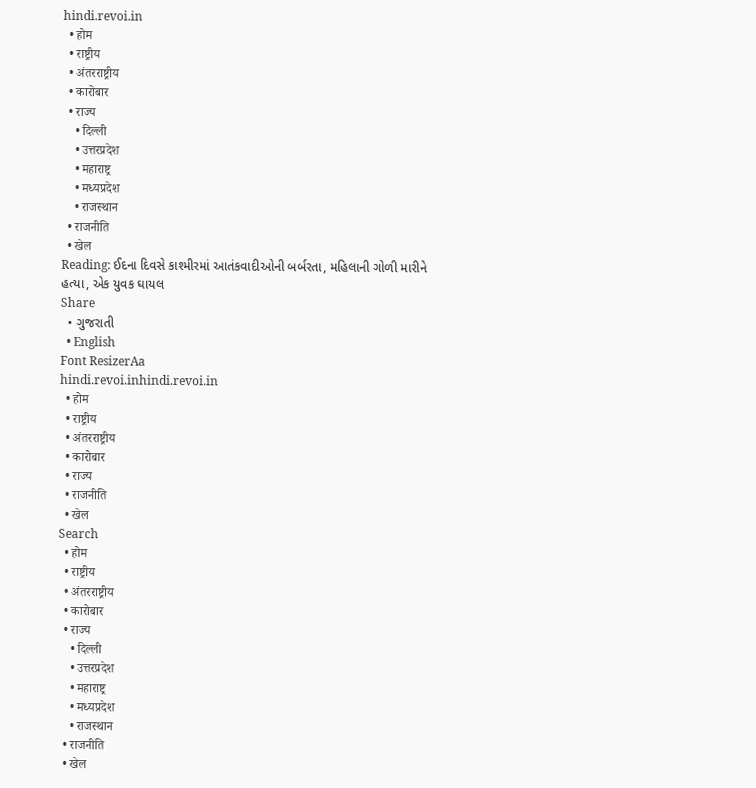hindi.revoi.in
  • होम
  • राष्ट्रीय
  • अंतरराष्ट्रीय
  • कारोबार
  • राज्य
    • दिल्ली
    • उत्तरप्रदेश
    • महाराष्ट्र
    • मध्यप्रदेश
    • राजस्थान
  • राजनीति
  • खेल
Reading: ઈદના દિવસે કાશ્મીરમાં આતંકવાદીઓની બર્બરતા, મહિલાની ગોળી મારીને હત્યા, એક યુવક ઘાયલ
Share
  • ગુજરાતી
  • English
Font ResizerAa
hindi.revoi.inhindi.revoi.in
  • होम
  • राष्ट्रीय
  • अंतरराष्ट्रीय
  • कारोबार
  • राज्य
  • राजनीति
  • खेल
Search
  • होम
  • राष्ट्रीय
  • अंतरराष्ट्रीय
  • कारोबार
  • राज्य
    • दिल्ली
    • उत्तरप्रदेश
    • महाराष्ट्र
    • मध्यप्रदेश
    • राजस्थान
  • राजनीति
  • खेल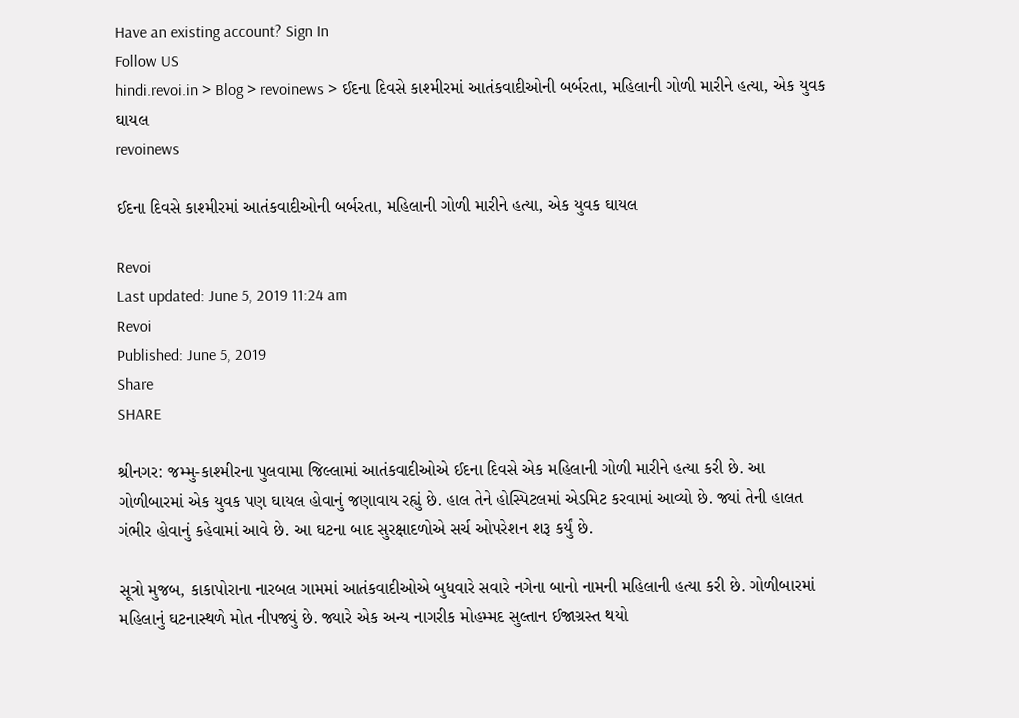Have an existing account? Sign In
Follow US
hindi.revoi.in > Blog > revoinews > ઈદના દિવસે કાશ્મીરમાં આતંકવાદીઓની બર્બરતા, મહિલાની ગોળી મારીને હત્યા, એક યુવક ઘાયલ
revoinews

ઈદના દિવસે કાશ્મીરમાં આતંકવાદીઓની બર્બરતા, મહિલાની ગોળી મારીને હત્યા, એક યુવક ઘાયલ

Revoi
Last updated: June 5, 2019 11:24 am
Revoi
Published: June 5, 2019
Share
SHARE

શ્રીનગર: જમ્મુ-કાશ્મીરના પુલવામા જિલ્લામાં આતંકવાદીઓએ ઈદના દિવસે એક મહિલાની ગોળી મારીને હત્યા કરી છે. આ ગોળીબારમાં એક યુવક પણ ઘાયલ હોવાનું જણાવાય રહ્યું છે. હાલ તેને હોસ્પિટલમાં એડમિટ કરવામાં આવ્યો છે. જ્યાં તેની હાલત ગંભીર હોવાનું કહેવામાં આવે છે. આ ઘટના બાદ સુરક્ષાદળોએ સર્ચ ઓપરેશન શરૂ કર્યું છે.

સૂત્રો મુજબ, કાકાપોરાના નારબલ ગામમાં આતંકવાદીઓએ બુધવારે સવારે નગેના બાનો નામની મહિલાની હત્યા કરી છે. ગોળીબારમાં મહિલાનું ઘટનાસ્થળે મોત નીપજ્યું છે. જ્યારે એક અન્ય નાગરીક મોહમ્મદ સુલ્તાન ઈજાગ્રસ્ત થયો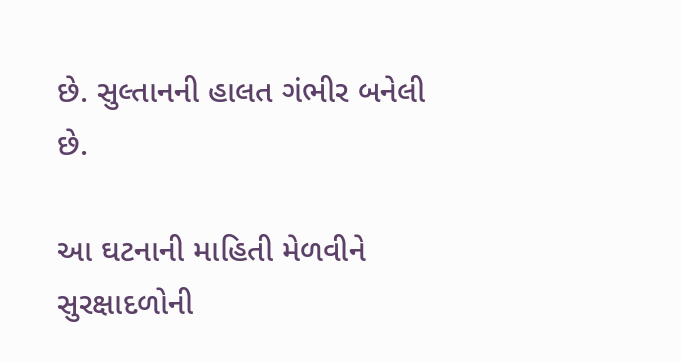છે. સુલ્તાનની હાલત ગંભીર બનેલી છે.

આ ઘટનાની માહિતી મેળવીને સુરક્ષાદળોની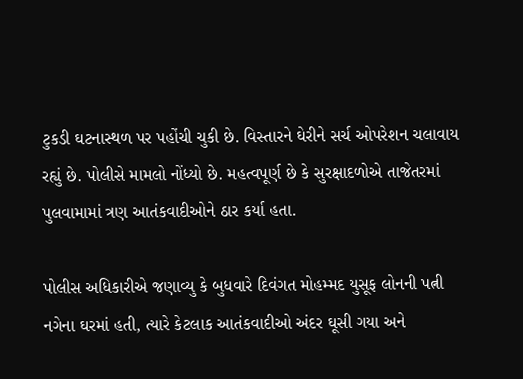ટુકડી ઘટનાસ્થળ પર પહોંચી ચુકી છે. વિસ્તારને ઘેરીને સર્ચ ઓપરેશન ચલાવાય રહ્યું છે. પોલીસે મામલો નોંધ્યો છે. મહત્વપૂર્ણ છે કે સુરક્ષાદળોએ તાજેતરમાં પુલવામામાં ત્રણ આતંકવાદીઓને ઠાર કર્યા હતા.

પોલીસ અધિકારીએ જણાવ્યુ કે બુધવારે દિવંગત મોહમ્મદ યુસૂફ લોનની પત્ની નગેના ઘરમાં હતી, ત્યારે કેટલાક આતંકવાદીઓ અંદર ઘૂસી ગયા અને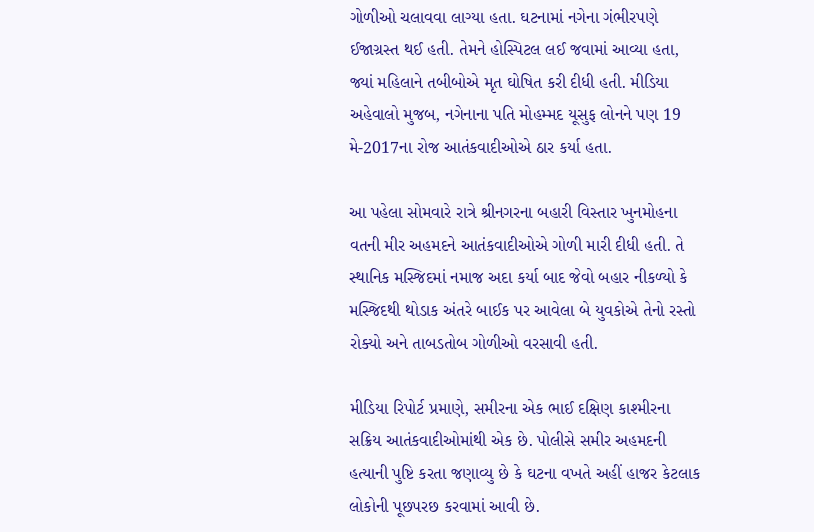ગોળીઓ ચલાવવા લાગ્યા હતા. ઘટનામાં નગેના ગંભીરપણે ઈજાગ્રસ્ત થઈ હતી. તેમને હોસ્પિટલ લઈ જવામાં આવ્યા હતા, જ્યાં મહિલાને તબીબોએ મૃત ઘોષિત કરી દીધી હતી. મીડિયા અહેવાલો મુજબ, નગેનાના પતિ મોહમ્મદ યૂસુફ લોનને પણ 19 મે-2017ના રોજ આતંકવાદીઓએ ઠાર કર્યા હતા.

આ પહેલા સોમવારે રાત્રે શ્રીનગરના બહારી વિસ્તાર ખુનમોહના વતની મીર અહમદને આતંકવાદીઓએ ગોળી મારી દીધી હતી. તે સ્થાનિક મસ્જિદમાં નમાજ અદા કર્યા બાદ જેવો બહાર નીકળ્યો કે મસ્જિદથી થોડાક અંતરે બાઈક પર આવેલા બે યુવકોએ તેનો રસ્તો રોક્યો અને તાબડતોબ ગોળીઓ વરસાવી હતી.

મીડિયા રિપોર્ટ પ્રમાણે, સમીરના એક ભાઈ દક્ષિણ કાશ્મીરના સક્રિય આતંકવાદીઓમાંથી એક છે. પોલીસે સમીર અહમદની હત્યાની પુષ્ટિ કરતા જણાવ્યુ છે કે ઘટના વખતે અહીં હાજર કેટલાક લોકોની પૂછપરછ કરવામાં આવી છે.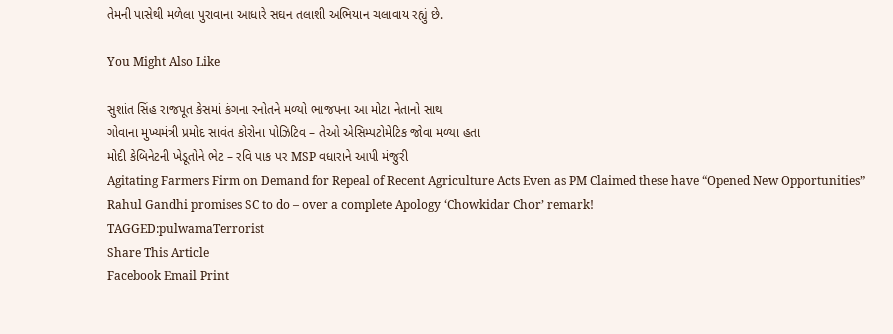તેમની પાસેથી મળેલા પુરાવાના આધારે સઘન તલાશી અભિયાન ચલાવાય રહ્યું છે.

You Might Also Like

સુશાંત સિંહ રાજપૂત કેસમાં કંગના રનોતને મળ્યો ભાજપના આ મોટા નેતાનો સાથ
ગોવાના મુખ્યમંત્રી પ્રમોદ સાવંત કોરોના પોઝિટિવ – તેઓ એસિમ્પટોમેટિક જોવા મળ્યા હતા
મોદી કેબિનેટની ખેડૂતોને ભેટ – રવિ પાક પર MSP વધારાને આપી મંજુરી
Agitating Farmers Firm on Demand for Repeal of Recent Agriculture Acts Even as PM Claimed these have “Opened New Opportunities”
Rahul Gandhi promises SC to do – over a complete Apology ‘Chowkidar Chor’ remark!
TAGGED:pulwamaTerrorist
Share This Article
Facebook Email Print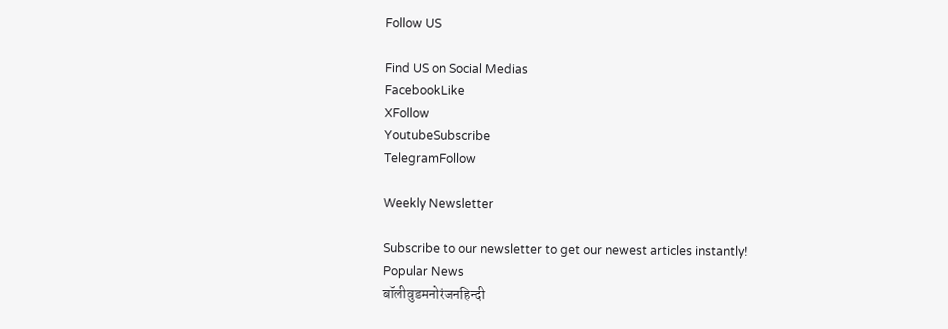Follow US

Find US on Social Medias
FacebookLike
XFollow
YoutubeSubscribe
TelegramFollow

Weekly Newsletter

Subscribe to our newsletter to get our newest articles instantly!
Popular News
बॉलीवुडमनोरंजनहिन्दी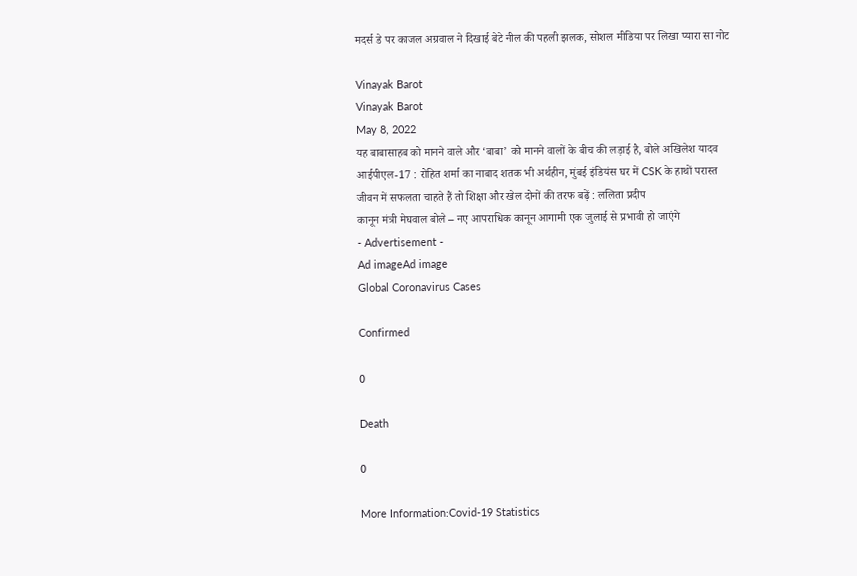मदर्स डे पर काजल अग्रवाल ने दिखाई बेटे नील की पहली झलक, सोशल मीडिया पर लिखा प्यारा सा नोट

Vinayak Barot
Vinayak Barot
May 8, 2022
यह बाबासाहब को मानने वाले और ‘बाबा’ को मानने वालों के बीच की लड़ाई है, बोले अखिलेश यादव
आईपीएल-17 : रोहित शर्मा का नाबाद शतक भी अर्थहीन, मुंबई इंडियंस घर में CSK के हाथों परास्त
जीवन में सफलता चाहते हैं तो शिक्षा और खेल दोनों की तरफ बढ़ें : ललिता प्रदीप
कानून मंत्री मेघवाल बोले – नए आपराधिक कानून आगामी एक जुलाई से प्रभावी हो जाएंगे
- Advertisement -
Ad imageAd image
Global Coronavirus Cases

Confirmed

0

Death

0

More Information:Covid-19 Statistics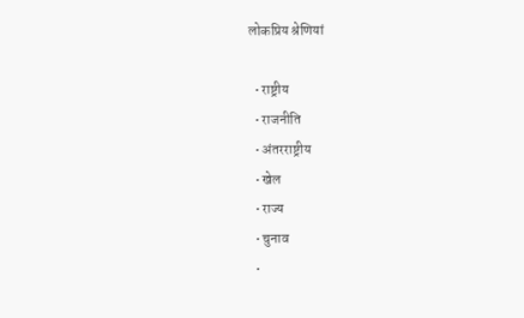लोकप्रिय श्रेणियां

  • राष्ट्रीय
  • राजनीति
  • अंतरराष्ट्रीय
  • खेल
  • राज्य
  • चुनाव
  •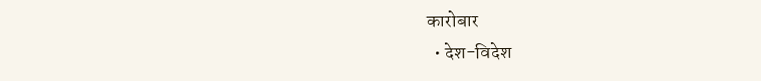कारोबार
  • देश-विदेश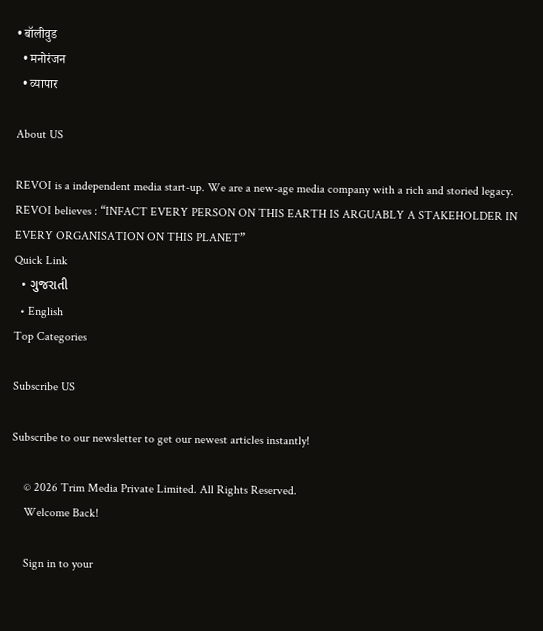• बॉलीवुड
  • मनोरंजन
  • व्यापार

About US

REVOI is a independent media start-up. We are a new-age media company with a rich and storied legacy. REVOI believes : “INFACT EVERY PERSON ON THIS EARTH IS ARGUABLY A STAKEHOLDER IN EVERY ORGANISATION ON THIS PLANET”
Quick Link
  • ગુજરાતી
  • English
Top Categories

Subscribe US

Subscribe to our newsletter to get our newest articles instantly!

    © 2026 Trim Media Private Limited. All Rights Reserved.
    Welcome Back!

    Sign in to your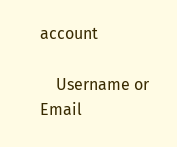account

    Username or Email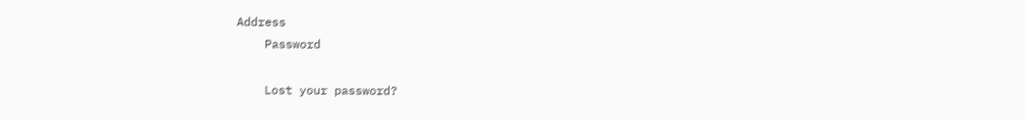Address
    Password

    Lost your password?